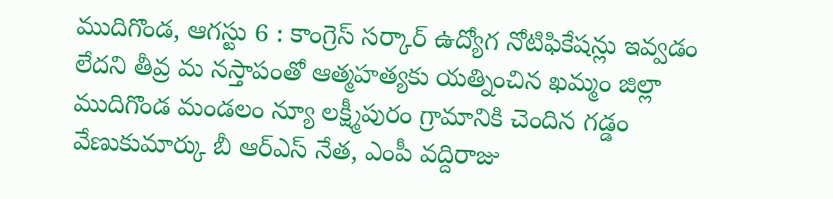ముదిగొండ, ఆగస్టు 6 : కాంగ్రెస్ సర్కార్ ఉద్యోగ నోటిఫికేషన్లు ఇవ్వడం లేదని తీవ్ర మ నస్తాపంతో ఆత్మహత్యకు యత్నించిన ఖమ్మం జిల్లా ముదిగొండ మండలం న్యూ లక్ష్మీపురం గ్రామానికి చెందిన గడ్డం వేణుకుమార్కు బీ ఆర్ఎస్ నేత, ఎంపీ వద్దిరాజు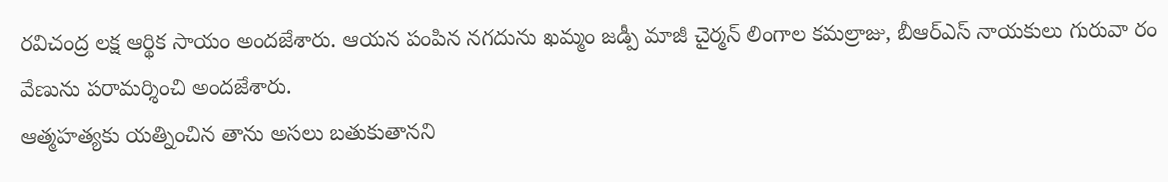రవిచంద్ర లక్ష ఆర్థిక సాయం అందజేశారు. ఆయన పంపిన నగదును ఖమ్మం జడ్పీ మాజీ చైర్మన్ లింగాల కమల్రాజు, బీఆర్ఎస్ నాయకులు గురువా రం వేణును పరామర్శించి అందజేశారు.
ఆత్మహత్యకు యత్నించిన తాను అసలు బతుకుతానని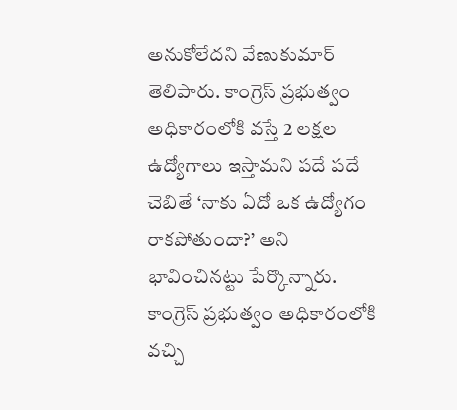అనుకోలేదని వేణుకుమార్ తెలిపారు. కాంగ్రెస్ ప్రభుత్వం అధికారంలోకి వస్తే 2 లక్షల ఉద్యోగాలు ఇస్తామని పదే పదే చెబితే ‘నాకు ఏదో ఒక ఉద్యోగం రాకపోతుందా?’ అని భావించినట్టు పేర్కొన్నారు. కాంగ్రెస్ ప్రభుత్వం అధికారంలోకి వచ్చి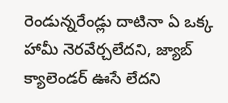రెండున్నరేండ్లు దాటినా ఏ ఒక్క హామీ నెరవేర్చలేదని, జ్యాబ్ క్యాలెండర్ ఊసే లేదని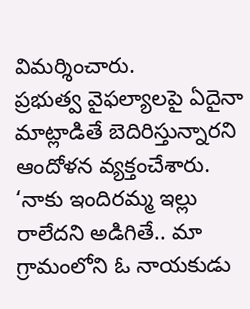విమర్శించారు.
ప్రభుత్వ వైఫల్యాలపై ఏదైనా మాట్లాడితే బెదిరిస్తున్నారని ఆందోళన వ్యక్తంచేశారు. ‘నాకు ఇందిరమ్మ ఇల్లు రాలేదని అడిగితే.. మా గ్రామంలోని ఓ నాయకుడు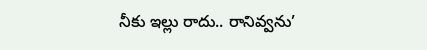నీకు ఇల్లు రాదు.. రానివ్వను’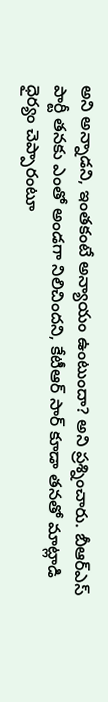అని అన్నాడని, ఇంతకంటే అన్యాయం ఉంటుందా? అని ప్రశ్నించారు. బీఆర్ఎస్ పార్టీ తనకు ఎంతో అండగా నిలిచిందని, కేటీఆర్ సార్ కూడా తనతో మాట్లాడి ధైర్యం చెప్పారంటూ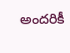అందరికీ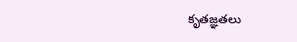కృతజ్ఞతలు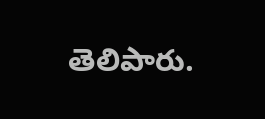తెలిపారు.